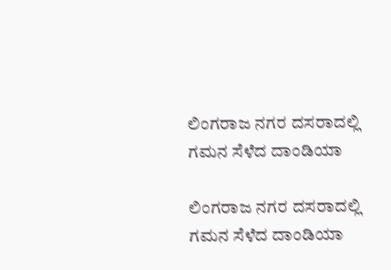ಲಿಂಗರಾಜ ನಗರ ದಸರಾದಲ್ಲಿ ಗಮನ ಸೆಳೆದ ದಾಂಡಿಯಾ

ಲಿಂಗರಾಜ ನಗರ ದಸರಾದಲ್ಲಿ ಗಮನ ಸೆಳೆದ ದಾಂಡಿಯಾ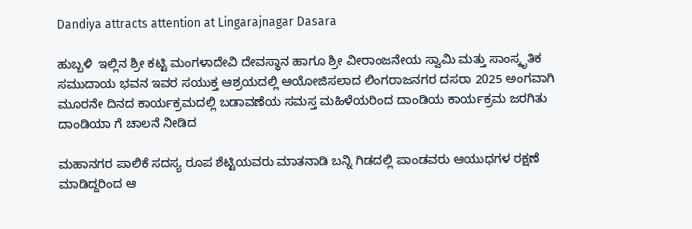Dandiya attracts attention at Lingarajnagar Dasara

ಹುಬ್ಬಳಿ  ಇಲ್ಲಿನ ಶ್ರೀ ಕಟ್ಟಿ ಮಂಗಳಾದೇವಿ ದೇವಸ್ಥಾನ ಹಾಗೂ ಶ್ರೀ ವೀರಾಂಜನೇಯ ಸ್ವಾಮಿ ಮತ್ತು ಸಾಂಸ್ಕೃತಿಕ ಸಮುದಾಯ ಭವನ ಇವರ ಸಯುಕ್ತ ಆಶ್ರಯದಲ್ಲಿ ಆಯೋಜಿಸಲಾದ ಲಿಂಗರಾಜನಗರ ದಸರಾ 2025 ಅಂಗವಾಗಿ ಮೂರನೇ ದಿನದ ಕಾರ್ಯಕ್ರಮದಲ್ಲಿ ಬಡಾವಣೆಯ ಸಮಸ್ತ ಮಹಿಳೆಯರಿಂದ ದಾಂಡಿಯ ಕಾರ್ಯಕ್ರಮ ಜರಗಿತು ದಾಂಡಿಯಾ ಗೆ ಚಾಲನೆ ನೀಡಿದ

ಮಹಾನಗರ ಪಾಲಿಕೆ ಸದಸ್ಯ ರೂಪ ಶೆಟ್ಟಿಯವರು ಮಾತನಾಡಿ ಬನ್ನಿ ಗಿಡದಲ್ಲಿ ಪಾಂಡವರು ಆಯುಧಗಳ ರಕ್ಷಣೆ ಮಾಡಿದ್ದರಿಂದ ಆ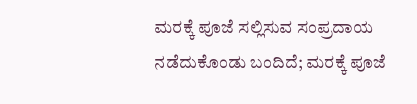ಮರಕ್ಕೆ ಪೂಜೆ ಸಲ್ಲಿಸುವ ಸಂಪ್ರದಾಯ ನಡೆದುಕೊಂಡು ಬಂದಿದೆ; ಮರಕ್ಕೆ ಪೂಜೆ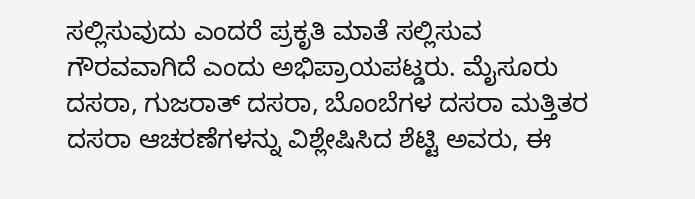ಸಲ್ಲಿಸುವುದು ಎಂದರೆ ಪ್ರಕೃತಿ ಮಾತೆ ಸಲ್ಲಿಸುವ ಗೌರವವಾಗಿದೆ ಎಂದು ಅಭಿಪ್ರಾಯಪಟ್ಡರು. ಮೈಸೂರು ದಸರಾ, ಗುಜರಾತ್ ದಸರಾ, ಬೊಂಬೆಗಳ ದಸರಾ ಮತ್ತಿತರ ದಸರಾ ಆಚರಣೆಗಳನ್ನು ವಿಶ್ಲೇಷಿಸಿದ ಶೆಟ್ಟಿ ಅವರು, ಈ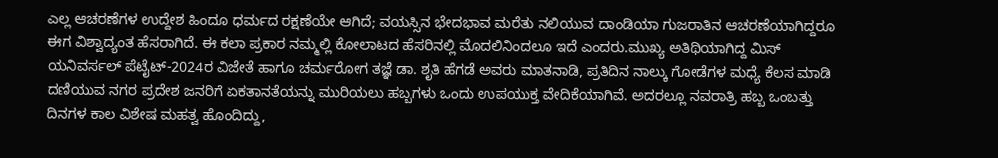ಎಲ್ಲ ಆಚರಣೆಗಳ ಉದ್ದೇಶ ಹಿಂದೂ ಧರ್ಮದ ರಕ್ಷಣೆಯೇ ಆಗಿದೆ; ವಯಸ್ಸಿನ ಭೇದಭಾವ ಮರೆತು ನಲಿಯುವ ದಾಂಡಿಯಾ ಗುಜರಾತಿನ ಆಚರಣೆಯಾಗಿದ್ದರೂ ಈಗ ವಿಶ್ವಾದ್ಯಂತ ಹೆಸರಾಗಿದೆ. ಈ ಕಲಾ ಪ್ರಕಾರ ನಮ್ಮಲ್ಲಿ ಕೋಲಾಟದ ಹೆಸರಿನಲ್ಲಿ ಮೊದಲಿನಿಂದಲೂ ಇದೆ ಎಂದರು.ಮುಖ್ಯ ಅತಿಥಿಯಾಗಿದ್ದ ಮಿಸ್ ಯನಿವರ್ಸಲ್ ಪೆಟೈಟ್‌-2024ರ ವಿಜೇತೆ ಹಾಗೂ ಚರ್ಮರೋಗ ತಜ್ಞೆ ಡಾ. ಶೃತಿ ಹೆಗಡೆ ಅವರು ಮಾತನಾಡಿ, ಪ್ರತಿದಿನ ನಾಲ್ಕು ಗೋಡೆಗಳ ಮಧ್ಯೆ ಕೆಲಸ ಮಾಡಿ ದಣಿಯುವ ನಗರ ಪ್ರದೇಶ ಜನರಿಗೆ ಏಕತಾನತೆಯನ್ನು ಮುರಿಯಲು ಹಬ್ಬಗಳು ಒಂದು ಉಪಯುಕ್ತ ವೇದಿಕೆಯಾಗಿವೆ. ಅದರಲ್ಲೂ ನವರಾತ್ರಿ ಹಬ್ಬ ಒಂಬತ್ತು ದಿನಗಳ ಕಾಲ ವಿಶೇಷ ಮಹತ್ವ ಹೊಂದಿದ್ದು,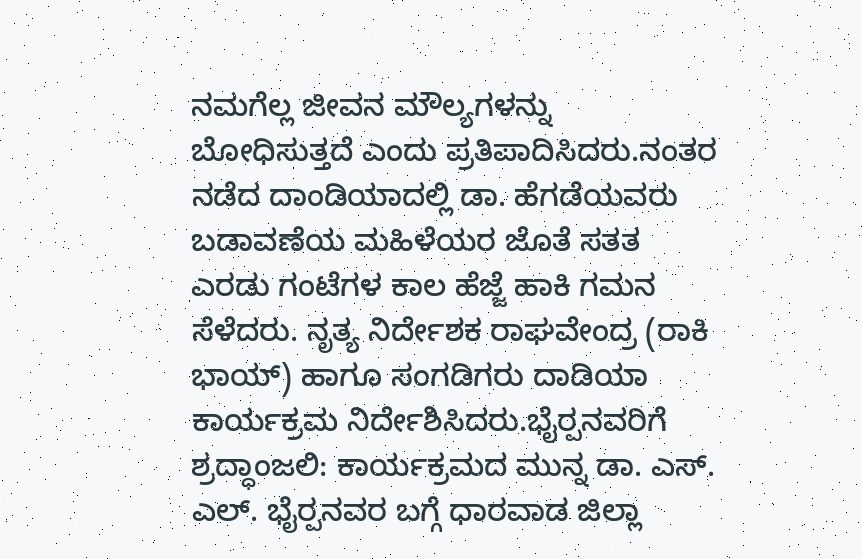ನಮಗೆಲ್ಲ ಜೀವನ ಮೌಲ್ಯಗಳನ್ನು ಬೋಧಿಸುತ್ತದೆ ಎಂದು ಪ್ರತಿಪಾದಿಸಿದರು.ನಂತರ ನಡೆದ ದಾಂಡಿಯಾದಲ್ಲಿ ಡಾ. ಹೆಗಡೆಯವರು ಬಡಾವಣೆಯ ಮಹಿಳೆಯರ ಜೊತೆ ಸತತ ಎರಡು ಗಂಟೆಗಳ ಕಾಲ ಹೆಜ್ಜೆ ಹಾಕಿ ಗಮನ ಸೆಳೆದರು. ನೃತ್ಯ ನಿರ್ದೇಶಕ ರಾಘವೇಂದ್ರ (ರಾಕಿ ಭಾಯ್) ಹಾಗೂ ಸಂಗಡಿಗರು ದಾಡಿಯಾ ಕಾರ್ಯಕ್ರಮ ನಿರ್ದೇಶಿಸಿದರು.ಭೈರ‍್ಪನವರಿಗೆ ಶ್ರದ್ಧಾಂಜಲಿ: ಕಾರ್ಯಕ್ರಮದ ಮುನ್ನ ಡಾ. ಎಸ್‌. ಎಲ್‌. ಭೈರ‍್ಪನವರ ಬಗ್ಗೆ ಧಾರವಾಡ ಜಿಲ್ಲಾ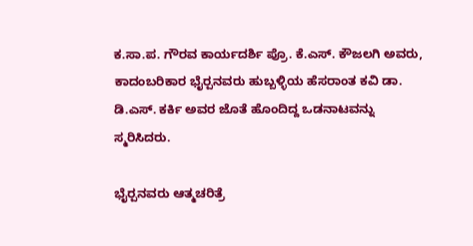ಕ.ಸಾ.ಪ. ಗೌರವ ಕಾರ್ಯದರ್ಶಿ ಪ್ರೊ. ಕೆ.ಎಸ್‌. ಕೌಜಲಗಿ ಅವರು,  ಕಾದಂಬರಿಕಾರ ಭೈರ‍್ಪನವರು ಹುಬ್ಬಳ್ಳಿಯ ಹೆಸರಾಂತ ಕವಿ ಡಾ. ಡಿ.ಎಸ್‌. ಕರ್ಕಿ ಅವರ ಜೊತೆ ಹೊಂದಿದ್ದ ಒಡನಾಟವನ್ನು ಸ್ಮರಿಸಿದರು.

ಭೈರ‍್ಪನವರು ಆತ್ಮಚರಿತ್ರೆ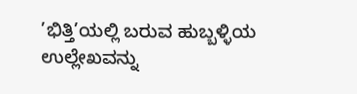’ಭಿತ್ತಿ’ಯಲ್ಲಿ ಬರುವ ಹುಬ್ಬಳ್ಳಿಯ ಉಲ್ಲೇಖವನ್ನು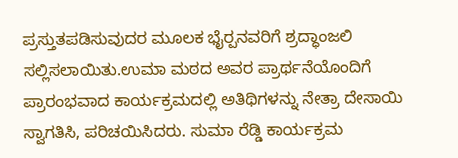ಪ್ರಸ್ತುತಪಡಿಸುವುದರ ಮೂಲಕ ಭೈರ‍್ಪನವರಿಗೆ ಶ್ರದ್ಧಾಂಜಲಿ ಸಲ್ಲಿಸಲಾಯಿತು.ಉಮಾ ಮಠದ ಅವರ ಪ್ರಾರ್ಥನೆಯೊಂದಿಗೆ ಪ್ರಾರಂಭವಾದ ಕಾರ್ಯಕ್ರಮದಲ್ಲಿ ಅತಿಥಿಗಳನ್ನು ನೇತ್ರಾ ದೇಸಾಯಿ ಸ್ವಾಗತಿಸಿ, ಪರಿಚಯಿಸಿದರು. ಸುಮಾ ರೆಡ್ಡಿ ಕಾರ್ಯಕ್ರಮ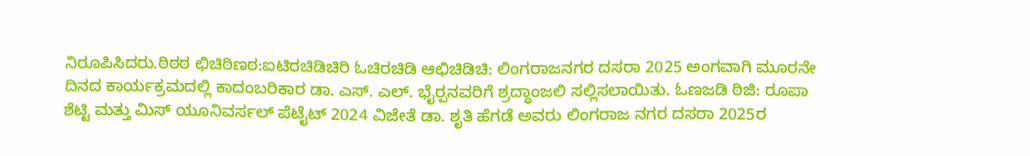ನಿರೂಪಿಸಿದರು.ಠಿಠಠ ಛಿಚಿಠಿಣಠ:ಐಟಿರಚಿಡಿಚಿರಿ ಓಚಿರಚಿಡಿ ಆಛಿಚಿಡಿಚಿ: ಲಿಂಗರಾಜನಗರ ದಸರಾ 2025 ಅಂಗವಾಗಿ ಮೂರನೇ ದಿನದ ಕಾರ್ಯಕ್ರಮದಲ್ಲಿ ಕಾದಂಬರಿಕಾರ ಡಾ. ಎಸ್‌. ಎಲ್‌. ಭೈರ‍್ಪನವರಿಗೆ ಶ್ರದ್ಧಾಂಜಲಿ ಸಲ್ಲಿಸಲಾಯಿತು. ಓಣಜಡಿ ಠಿಜಿ: ರೂಪಾ ಶೆಟ್ಟಿ ಮತ್ತು ಮಿಸ್ ಯೂನಿವರ್ಸಲ್ ಪೆಟೈಟ್ 2024 ವಿಜೇತೆ ಡಾ. ಶೃತಿ ಹೆಗಡೆ ಅವರು ಲಿಂಗರಾಜ ನಗರ ದಸರಾ 2025ರ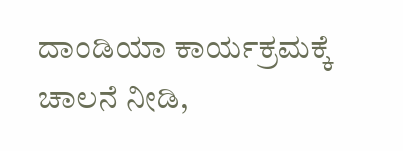ದಾಂಡಿಯಾ ಕಾರ್ಯಕ್ರಮಕ್ಕೆ ಚಾಲನೆ ನೀಡಿ,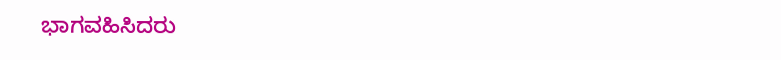ಭಾಗವಹಿಸಿದರು